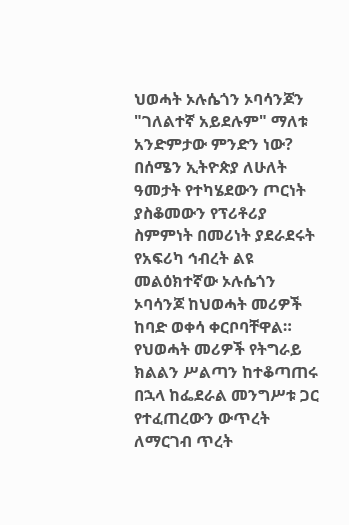ህወሓት ኦሉሴጎን ኦባሳንጆን "ገለልተኛ አይደሉም" ማለቱ አንድምታው ምንድን ነው?
በሰሜን ኢትዮጵያ ለሁለት ዓመታት የተካሄደውን ጦርነት ያስቆመውን የፕሪቶሪያ ስምምነት በመሪነት ያደራደሩት የአፍሪካ ኅብረት ልዩ መልዕክተኛው ኦሉሴጎን ኦባሳንጆ ከህወሓት መሪዎች ከባድ ወቀሳ ቀርቦባቸዋል። የህወሓት መሪዎች የትግራይ ክልልን ሥልጣን ከተቆጣጠሩ በኋላ ከፌደራል መንግሥቱ ጋር የተፈጠረውን ውጥረት ለማርገብ ጥረት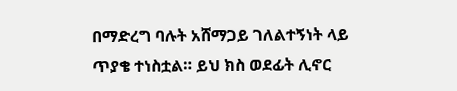በማድረግ ባሉት አሸማጋይ ገለልተኝነት ላይ ጥያቄ ተነስቷል። ይህ ክስ ወደፊት ሊኖር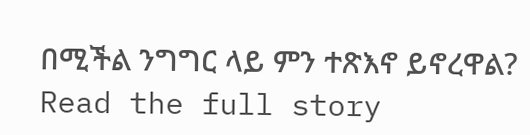በሚችል ንግግር ላይ ምን ተጽእኖ ይኖረዋል?
Read the full story